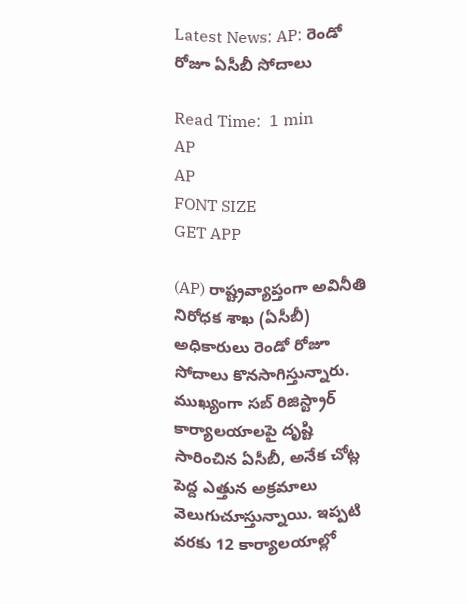Latest News: AP: రెండో రోజూ ఏసీబీ సోదాలు

Read Time:  1 min
AP
AP
FONT SIZE
GET APP

(AP) రాష్ట్రవ్యాప్తంగా అవినీతి నిరోధక శాఖ (ఏసీబీ) అధికారులు రెండో రోజూ సోదాలు కొనసాగిస్తున్నారు. ముఖ్యంగా సబ్ రిజిస్ట్రార్ కార్యాలయాలపై దృష్టి సారించిన ఏసీబీ, అనేక చోట్ల పెద్ద ఎత్తున అక్రమాలు వెలుగుచూస్తున్నాయి. ఇప్పటి వరకు 12 కార్యాలయాల్లో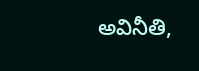అవినీతి,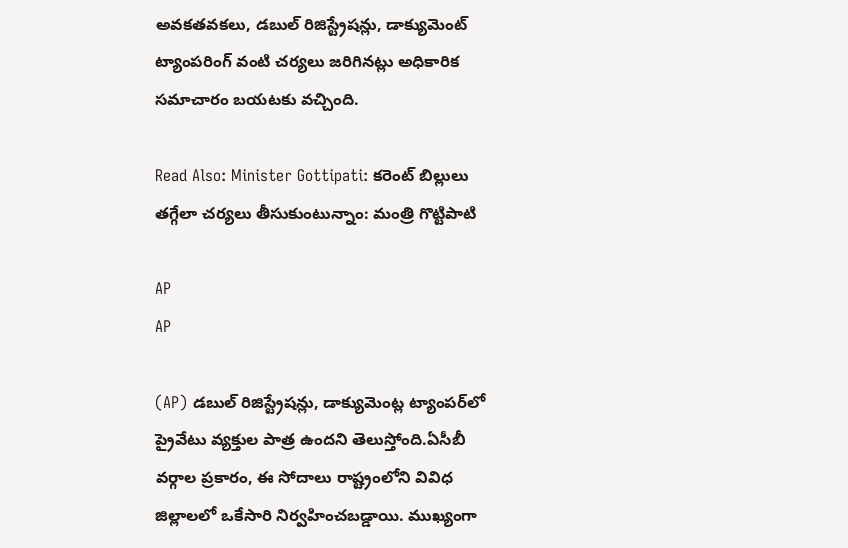అవకతవకలు, డబుల్ రిజిస్ట్రేషన్లు, డాక్యుమెంట్ ట్యాంపరింగ్ వంటి చర్యలు జరిగినట్లు అధికారిక సమాచారం బయటకు వచ్చింది.

Read Also: Minister Gottipati: కరెంట్ బిల్లులు తగ్గేలా చర్యలు తీసుకుంటున్నాం: మంత్రి గొట్టిపాటి

AP
AP

(AP) డబుల్ రిజిస్ట్రేషన్లు, డాక్యుమెంట్ల ట్యాంపర్‌లో ప్రైవేటు వ్యక్తుల పాత్ర ఉందని తెలుస్తోంది.ఏసీబీ వర్గాల ప్రకారం, ఈ సోదాలు రాష్ట్రంలోని వివిధ జిల్లాలలో ఒకేసారి నిర్వహించబడ్డాయి. ముఖ్యంగా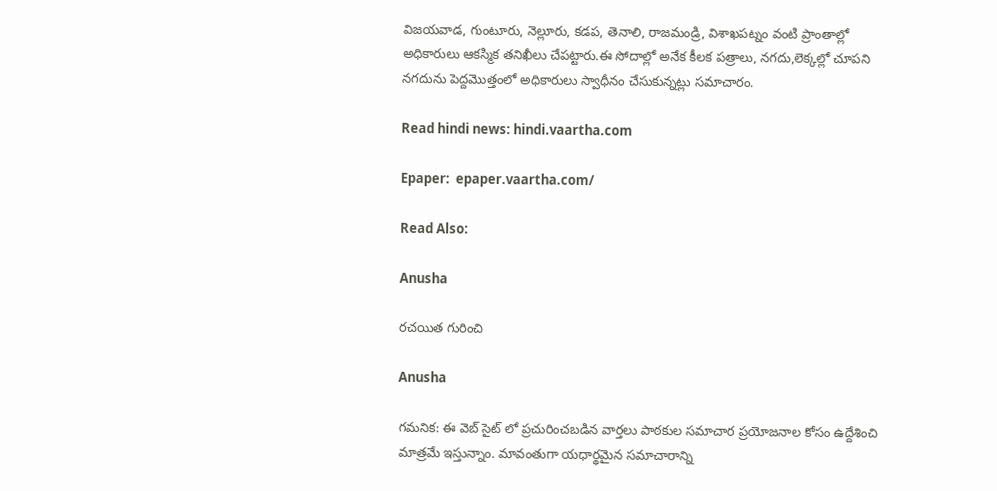విజయవాడ, గుంటూరు, నెల్లూరు, కడప, తెనాలి, రాజమండ్రి, విశాఖపట్నం వంటి ప్రాంతాల్లో అధికారులు ఆకస్మిక తనిఖీలు చేపట్టారు.ఈ సోదాల్లో అనేక కీలక పత్రాలు, నగదు,లెక్కల్లో చూపని నగదును పెద్దమొత్తంలో అధికారులు స్వాధీనం చేసుకున్నట్లు సమాచారం.

Read hindi news: hindi.vaartha.com

Epaper:  epaper.vaartha.com/

Read Also:

Anusha

రచయిత గురించి

Anusha

గమనిక: ఈ వెబ్ సైట్ లో ప్రచురించబడిన వార్తలు పాఠకుల సమాచార ప్రయోజనాల కోసం ఉద్దేశించి మాత్రమే ఇస్తున్నాం. మావంతుగా యధార్థమైన సమాచారాన్ని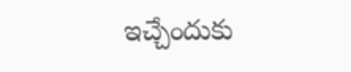ఇచ్చేందుకు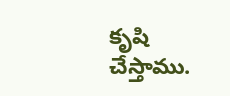కృషి చేస్తాము.